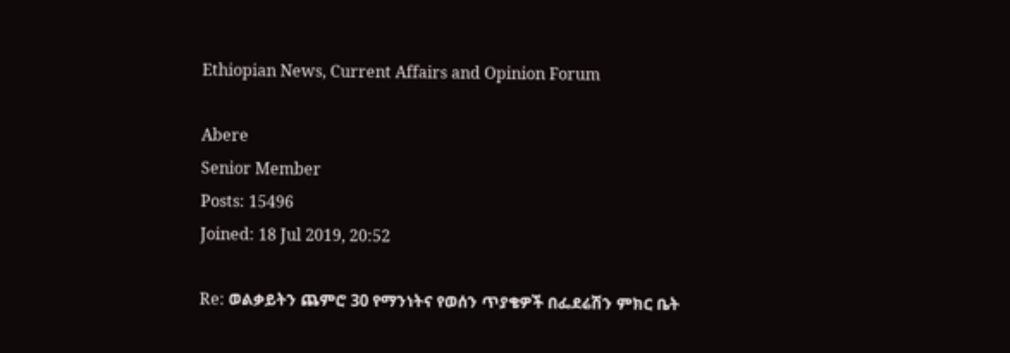Ethiopian News, Current Affairs and Opinion Forum

Abere
Senior Member
Posts: 15496
Joined: 18 Jul 2019, 20:52

Re: ወልቃይትን ጨምሮ 30 የማንነትና የወሰን ጥያቄዎች በፌደሬሽን ምክር ቤት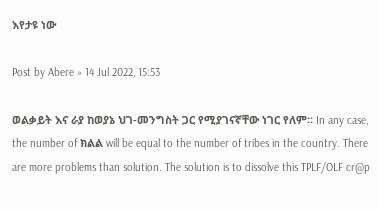እየታዩ ነው

Post by Abere » 14 Jul 2022, 15:53

ወልቃይት እና ራያ ከወያኔ ህገ-መንግስት ጋር የሚያገናኛቸው ነገር የለም። In any case, the number of ክልል will be equal to the number of tribes in the country. There are more problems than solution. The solution is to dissolve this TPLF/OLF cr@p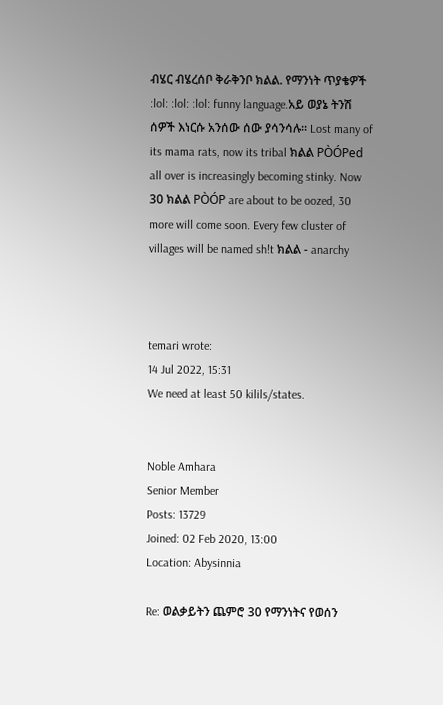ብሄር ብሄረሰቦ ቅራቅንቦ ክልል. የማንነት ጥያቄዎች :lol: :lol: :lol: funny language.አይ ወያኔ ትንሽ ሰዎች እነርሱ አንሰው ሰው ያሳንሳሉ። Lost many of its mama rats, now its tribal ክልል PÒÓPed all over is increasingly becoming stinky. Now 30 ክልል PÒÓP are about to be oozed, 30 more will come soon. Every few cluster of villages will be named sh!t ክልል - anarchy



temari wrote:
14 Jul 2022, 15:31
We need at least 50 kilils/states.


Noble Amhara
Senior Member
Posts: 13729
Joined: 02 Feb 2020, 13:00
Location: Abysinnia

Re: ወልቃይትን ጨምሮ 30 የማንነትና የወሰን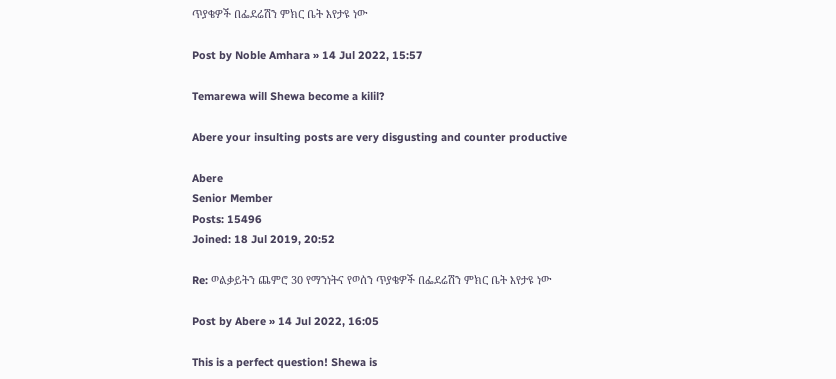ጥያቄዎች በፌደሬሽን ምክር ቤት እየታዩ ነው

Post by Noble Amhara » 14 Jul 2022, 15:57

Temarewa will Shewa become a kilil?

Abere your insulting posts are very disgusting and counter productive

Abere
Senior Member
Posts: 15496
Joined: 18 Jul 2019, 20:52

Re: ወልቃይትን ጨምሮ 30 የማንነትና የወሰን ጥያቄዎች በፌደሬሽን ምክር ቤት እየታዩ ነው

Post by Abere » 14 Jul 2022, 16:05

This is a perfect question! Shewa is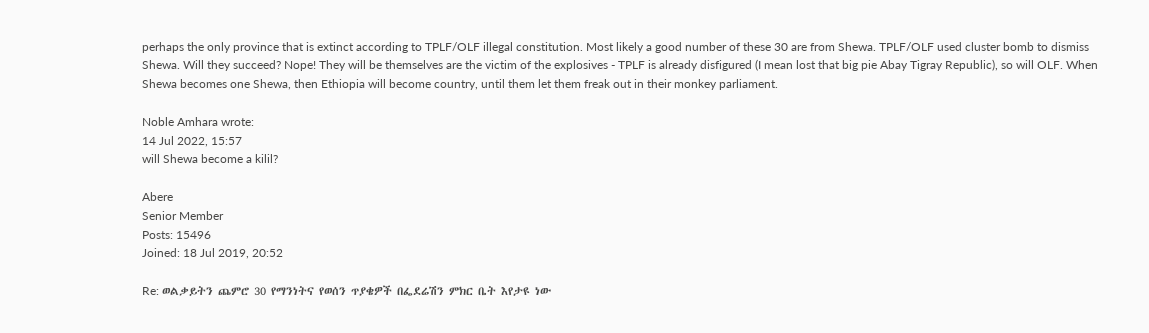perhaps the only province that is extinct according to TPLF/OLF illegal constitution. Most likely a good number of these 30 are from Shewa. TPLF/OLF used cluster bomb to dismiss Shewa. Will they succeed? Nope! They will be themselves are the victim of the explosives - TPLF is already disfigured (I mean lost that big pie Abay Tigray Republic), so will OLF. When Shewa becomes one Shewa, then Ethiopia will become country, until them let them freak out in their monkey parliament.

Noble Amhara wrote:
14 Jul 2022, 15:57
will Shewa become a kilil?

Abere
Senior Member
Posts: 15496
Joined: 18 Jul 2019, 20:52

Re: ወልቃይትን ጨምሮ 30 የማንነትና የወሰን ጥያቄዎች በፌደሬሽን ምክር ቤት እየታዩ ነው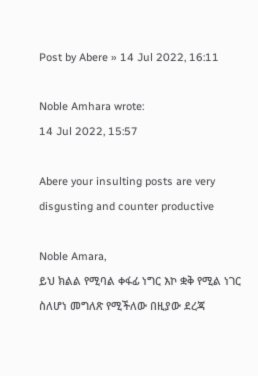Post by Abere » 14 Jul 2022, 16:11

Noble Amhara wrote:
14 Jul 2022, 15:57

Abere your insulting posts are very disgusting and counter productive

Noble Amara,
ይህ ክልል የሚባል ቀፋፊ ነግር እኮ ቋቅ የሚል ነገር ስለሆነ መግለጽ የሚችለው በዚያው ደረጃ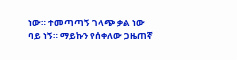ነው። ተመጣጣኝ ገላጭ ቃል ነው ባይ ነኝ። ማይኩን የሰቀለው ጋዜጠኛ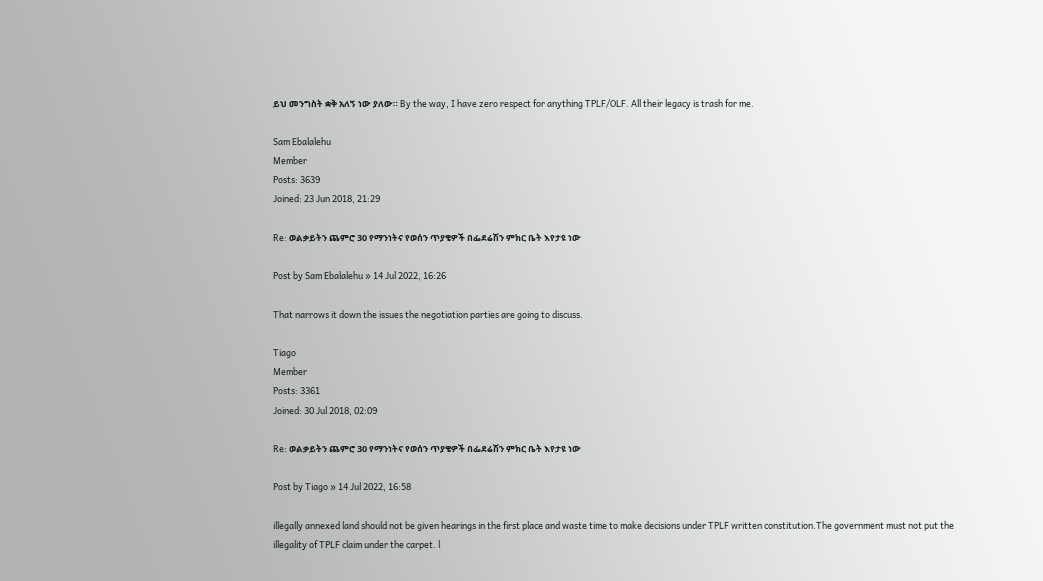ይህ መንግስት ቋቅ አለኝ ነው ያለው። By the way, I have zero respect for anything TPLF/OLF. All their legacy is trash for me.

Sam Ebalalehu
Member
Posts: 3639
Joined: 23 Jun 2018, 21:29

Re: ወልቃይትን ጨምሮ 30 የማንነትና የወሰን ጥያቄዎች በፌደሬሽን ምክር ቤት እየታዩ ነው

Post by Sam Ebalalehu » 14 Jul 2022, 16:26

That narrows it down the issues the negotiation parties are going to discuss.

Tiago
Member
Posts: 3361
Joined: 30 Jul 2018, 02:09

Re: ወልቃይትን ጨምሮ 30 የማንነትና የወሰን ጥያቄዎች በፌደሬሽን ምክር ቤት እየታዩ ነው

Post by Tiago » 14 Jul 2022, 16:58

illegally annexed land should not be given hearings in the first place and waste time to make decisions under TPLF written constitution.The government must not put the illegality of TPLF claim under the carpet. l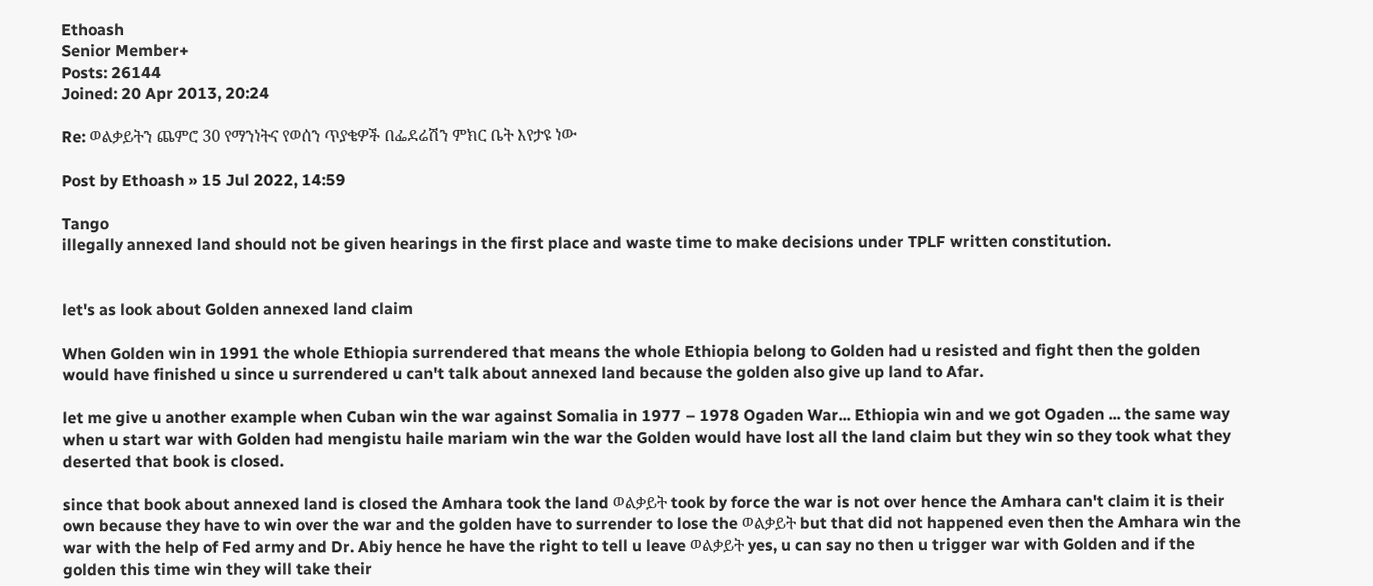Ethoash
Senior Member+
Posts: 26144
Joined: 20 Apr 2013, 20:24

Re: ወልቃይትን ጨምሮ 30 የማንነትና የወሰን ጥያቄዎች በፌደሬሽን ምክር ቤት እየታዩ ነው

Post by Ethoash » 15 Jul 2022, 14:59

Tango
illegally annexed land should not be given hearings in the first place and waste time to make decisions under TPLF written constitution.


let's as look about Golden annexed land claim

When Golden win in 1991 the whole Ethiopia surrendered that means the whole Ethiopia belong to Golden had u resisted and fight then the golden would have finished u since u surrendered u can't talk about annexed land because the golden also give up land to Afar.

let me give u another example when Cuban win the war against Somalia in 1977 – 1978 Ogaden War... Ethiopia win and we got Ogaden ... the same way when u start war with Golden had mengistu haile mariam win the war the Golden would have lost all the land claim but they win so they took what they deserted that book is closed.

since that book about annexed land is closed the Amhara took the land ወልቃይት took by force the war is not over hence the Amhara can't claim it is their own because they have to win over the war and the golden have to surrender to lose the ወልቃይት but that did not happened even then the Amhara win the war with the help of Fed army and Dr. Abiy hence he have the right to tell u leave ወልቃይት yes, u can say no then u trigger war with Golden and if the golden this time win they will take their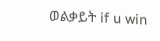ወልቃይት if u win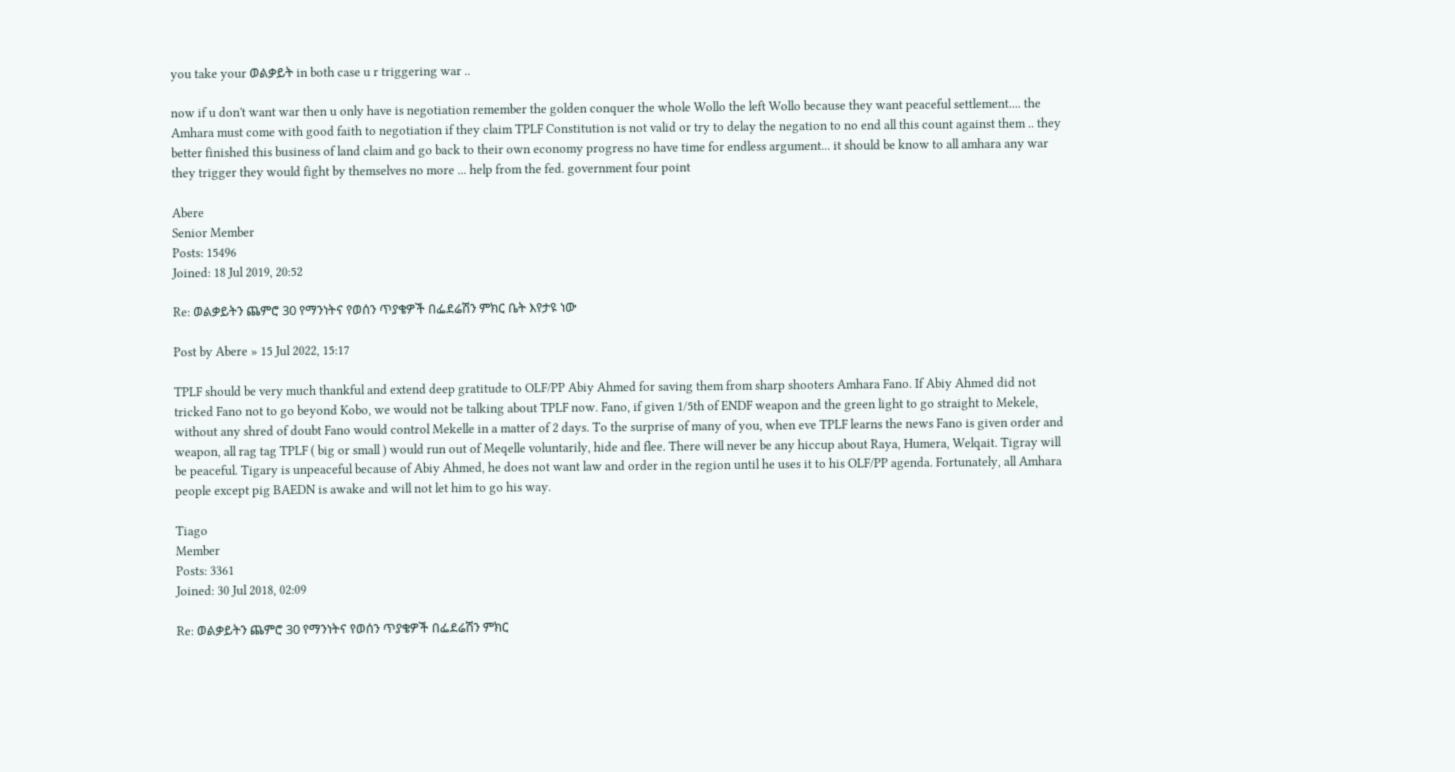you take your ወልቃይት in both case u r triggering war ..

now if u don't want war then u only have is negotiation remember the golden conquer the whole Wollo the left Wollo because they want peaceful settlement.... the Amhara must come with good faith to negotiation if they claim TPLF Constitution is not valid or try to delay the negation to no end all this count against them .. they better finished this business of land claim and go back to their own economy progress no have time for endless argument... it should be know to all amhara any war they trigger they would fight by themselves no more ... help from the fed. government four point

Abere
Senior Member
Posts: 15496
Joined: 18 Jul 2019, 20:52

Re: ወልቃይትን ጨምሮ 30 የማንነትና የወሰን ጥያቄዎች በፌደሬሽን ምክር ቤት እየታዩ ነው

Post by Abere » 15 Jul 2022, 15:17

TPLF should be very much thankful and extend deep gratitude to OLF/PP Abiy Ahmed for saving them from sharp shooters Amhara Fano. If Abiy Ahmed did not tricked Fano not to go beyond Kobo, we would not be talking about TPLF now. Fano, if given 1/5th of ENDF weapon and the green light to go straight to Mekele, without any shred of doubt Fano would control Mekelle in a matter of 2 days. To the surprise of many of you, when eve TPLF learns the news Fano is given order and weapon, all rag tag TPLF ( big or small ) would run out of Meqelle voluntarily, hide and flee. There will never be any hiccup about Raya, Humera, Welqait. Tigray will be peaceful. Tigary is unpeaceful because of Abiy Ahmed, he does not want law and order in the region until he uses it to his OLF/PP agenda. Fortunately, all Amhara people except pig BAEDN is awake and will not let him to go his way.

Tiago
Member
Posts: 3361
Joined: 30 Jul 2018, 02:09

Re: ወልቃይትን ጨምሮ 30 የማንነትና የወሰን ጥያቄዎች በፌደሬሽን ምክር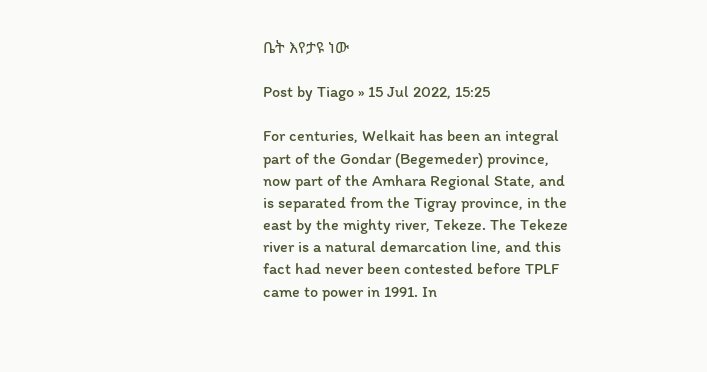ቤት እየታዩ ነው

Post by Tiago » 15 Jul 2022, 15:25

For centuries, Welkait has been an integral part of the Gondar (Begemeder) province, now part of the Amhara Regional State, and is separated from the Tigray province, in the east by the mighty river, Tekeze. The Tekeze river is a natural demarcation line, and this fact had never been contested before TPLF came to power in 1991. In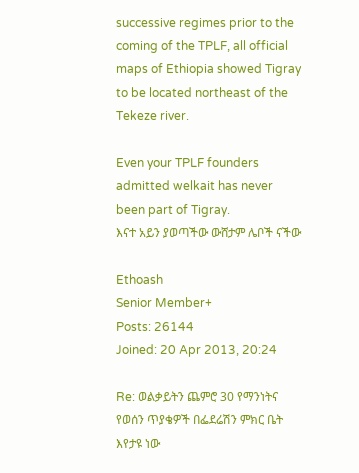successive regimes prior to the coming of the TPLF, all official maps of Ethiopia showed Tigray to be located northeast of the Tekeze river.

Even your TPLF founders admitted welkait has never been part of Tigray.
እናተ አይን ያወጣችው ውሸታም ሌቦች ናችው

Ethoash
Senior Member+
Posts: 26144
Joined: 20 Apr 2013, 20:24

Re: ወልቃይትን ጨምሮ 30 የማንነትና የወሰን ጥያቄዎች በፌደሬሽን ምክር ቤት እየታዩ ነው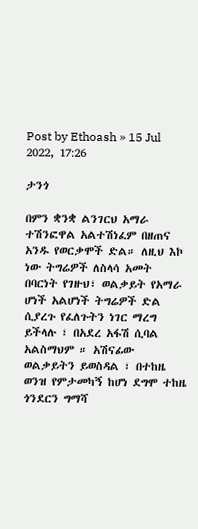Post by Ethoash » 15 Jul 2022, 17:26

ታንጎ

በምን ቋንቋ ልንገርህ አማራ ተሽንፎዋል አልተሽነፈም በዘጠና አንዱ የወርቃሞች ድል። ለዚህ እኮ ነው ትግሬዎች ለስላሳ አመት በባርነት የገዙህ፣ ወልቃይት የአማራ ሆነች አልሆነች ትግሬዎች ድል ሲያረጉ የፈለጉትን ነገር ማረግ ይችላሉ ፣ በአደረ አፋሽ ሲባል አልስማህም ። አሽናፊው ወልቃይትን ይወስዳል ፣ በተከዜ ወንዝ የምታመካኝ ከሆነ ደግሞ ተከዜ ጎንደርን ግማሻ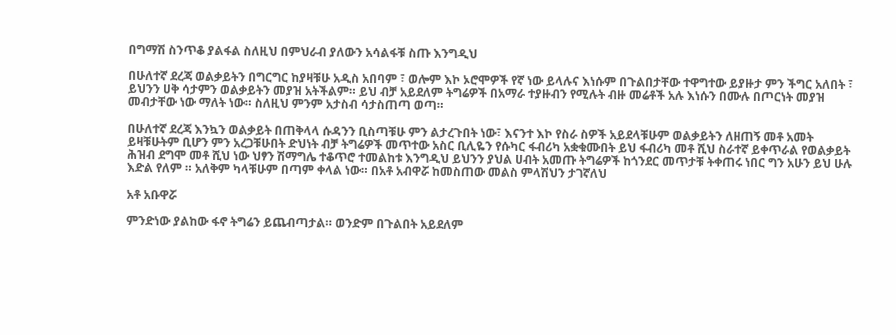በግማሽ ስንጥቆ ያልፋል ስለዚህ በምህራብ ያለውን አሳልፋቹ ስጡ እንግዲህ

በሁለተኛ ደረጃ ወልቃይትን በግርግር ከያዛቹሁ አዲስ አበባም ፣ ወሎም እኮ ኦሮሞዎች የኛ ነው ይላሉና እነሱም በጉልበታቸው ተዋግተው ይያዙታ ምን ችግር አለበት ፣ ይህንን ሀቅ ሳታምን ወልቃይትን መያዝ አትችልም። ይህ ብቻ አይደለም ትግሬዎች በአማራ ተያዙብን የሚሉት ብዙ መሬቶች አሉ እነሱን በሙሉ በጦርነት መያዝ መብታቸው ነው ማለት ነው። ስለዚህ ምንም አታስብ ሳታስጠጣ ወጣ።

በሁለተኛ ደረጃ እንኳን ወልቃይት በጠቅላላ ሱዳንን ቢስጣቹሁ ምን ልታረጉበት ነው፣ እናንተ እኮ የስራ ስዎች አይደላቹሁም ወልቃይትን ለዘጠኝ መቶ አመት ይዛቹሁትም ቢሆን ምን አረጋቹሁበት ድህነት ብቻ ትግሬዎች መጥተው አስር ቢሊዬን የሱካር ፋብሪካ አቋቁሙበት ይህ ፋብሪካ መቶ ሺህ ስራተኛ ይቀጥራል የወልቃይት ሕዝብ ደግሞ መቶ ሺህ ነው ህፃን ሽማግሌ ተቆጥሮ ተመልከቱ እንግዲህ ይህንን ያህል ሀብት አመጡ ትግሬዎች ከጎንደር መጥታቹ ትቀጠሩ ነበር ግን አሁን ይህ ሁሉ እድል የለም ። አለቅም ካላቹሁም በጣም ቀላል ነው። በአቶ አብዋሯ ከመስጠው መልስ ምላሽህን ታገኛለህ

አቶ አቡዋሯ

ምንድነው ያልከው ፋኖ ትግሬን ይጨብጣታል። ወንድም በጉልበት አይደለም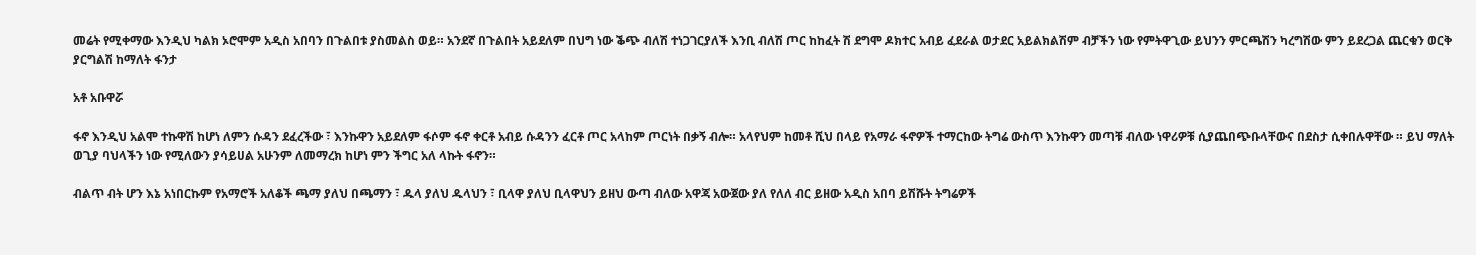መሬት የሚቀማው እንዲህ ካልክ ኦሮሞም አዲስ አበባን በጉልበቱ ያስመልስ ወይ። አንደኛ በጉልበት አይደለም በህግ ነው ቕጭ ብለሽ ተነጋገርያለች እንቢ ብለሽ ጦር ከከፈት ሽ ደግሞ ዶክተር አብይ ፈደራል ወታደር አይልክልሽም ብቻችን ነው የምትዋጊው ይህንን ምርጫሽን ካረግሽው ምን ይደረጋል ጨርቁን ወርቅ ያርግልሽ ከማለት ፋንታ

አቶ አቡዋሯ

ፋኖ እንዲህ አልሞ ተኩዋሽ ከሆነ ለምን ሱዳን ደፈረችው ፣ እንኩዋን አይደለም ፋሶም ፋኖ ቀርቶ አብይ ሱዳንን ፈርቶ ጦር አላከም ጦርነት በቃኝ ብሎ። አላየህም ከመቶ ሺህ በላይ የአማራ ፋኖዎች ተማርከው ትግሬ ውስጥ እንኩዋን መጣቹ ብለው ነዋሪዎቹ ሲያጨበጭቡላቸውና በደስታ ሲቀበሉዋቸው ። ይህ ማለት ወጊያ ባህላችን ነው የሚለውን ያሳይሀል አሁንም ለመማረክ ከሆነ ምን ችግር አለ ላኩት ፋኖን።

ብልጥ ብት ሆን እኔ አነበርኩም የአማሮች አለቆች ጫማ ያለህ በጫማን ፣ ዱላ ያለህ ዱላህን ፣ ቢላዋ ያለህ ቢላዋህን ይዘህ ውጣ ብለው አዋጃ አውጀው ያለ የለለ ብር ይዘው አዲስ አበባ ይሽሹት ትግሬዎች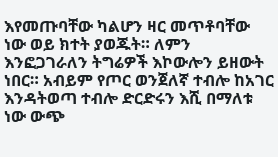እየመጡባቸው ካልሆን ዛር መጥቶባቸው ነው ወይ ክተት ያወጁት። ለምን እንፎጋገራለን ትግሬዎች እኮውሎን ይዘውት ነበር። አብይም የጦር ወንጀለኛ ተብሎ ከአገር እንዳትወጣ ተብሎ ድርድሩን እሺ በማለቱ ነው ውጭ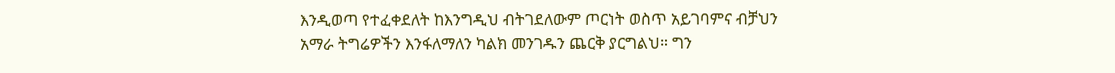እንዲወጣ የተፈቀደለት ከእንግዲህ ብትገደለውም ጦርነት ወስጥ አይገባምና ብቻህን አማራ ትግሬዎችን እንፋለማለን ካልክ መንገዱን ጨርቅ ያርግልህ። ግን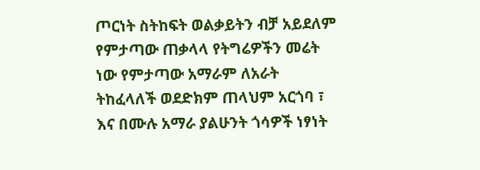ጦርነት ስትከፍት ወልቃይትን ብቻ አይደለም የምታጣው ጠቃላላ የትግሬዎችን መሬት ነው የምታጣው አማራም ለአራት ትከፈላለች ወደድክም ጠላህም አርጎባ ፣ እና በሙሉ አማራ ያልሁንት ጎሳዎች ነፃነት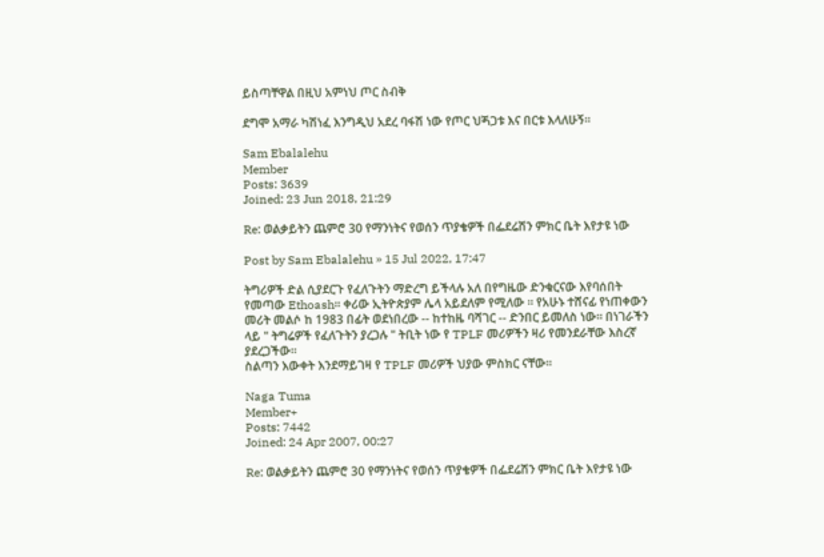ይስጣቸዋል በዚህ አምነህ ጦር ስብቅ

ደግሞ አማራ ካሽነፈ እንግዲህ አደረ ባፋሽ ነው የጦር ህጝጋቱ እና በርቱ እላለሁኝ።

Sam Ebalalehu
Member
Posts: 3639
Joined: 23 Jun 2018, 21:29

Re: ወልቃይትን ጨምሮ 30 የማንነትና የወሰን ጥያቄዎች በፌደሬሽን ምክር ቤት እየታዩ ነው

Post by Sam Ebalalehu » 15 Jul 2022, 17:47

ትግሪዎች ድል ሲያደርጉ የፈለጉትን ማድረግ ይችላሉ አለ በየግዜው ድንቁርናው እየባሰበት የመጣው Ethoash። ቀሪው ኢትዮጵያም ሌላ አይደለም የሚለው ። የአሁኑ ተሸናፊ የነጠቀውን መሪት መልሶ ከ 1983 በፊት ወደነበረው -- ከተከዜ ባሻገር -- ድንበር ይመለስ ነው። በነገራችን ላይ " ትግሬዎች የፈለጉትን ያረጋሉ " ትቢት ነው የ TPLF መሪዎችን ዛሪ የመንደራቸው እስረኛ ያደረጋችው።
ስልጣን እውቀት እንደማይገዛ የ TPLF መሪዎች ህያው ምስክር ናቸው።

Naga Tuma
Member+
Posts: 7442
Joined: 24 Apr 2007, 00:27

Re: ወልቃይትን ጨምሮ 30 የማንነትና የወሰን ጥያቄዎች በፌደሬሽን ምክር ቤት እየታዩ ነው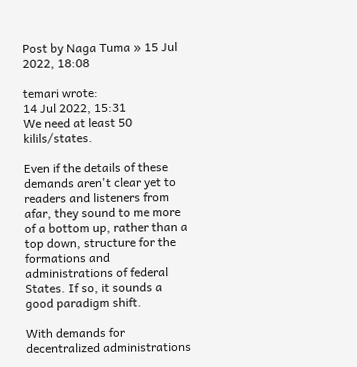Post by Naga Tuma » 15 Jul 2022, 18:08

temari wrote:
14 Jul 2022, 15:31
We need at least 50 kilils/states.

Even if the details of these demands aren't clear yet to readers and listeners from afar, they sound to me more of a bottom up, rather than a top down, structure for the formations and administrations of federal States. If so, it sounds a good paradigm shift.

With demands for decentralized administrations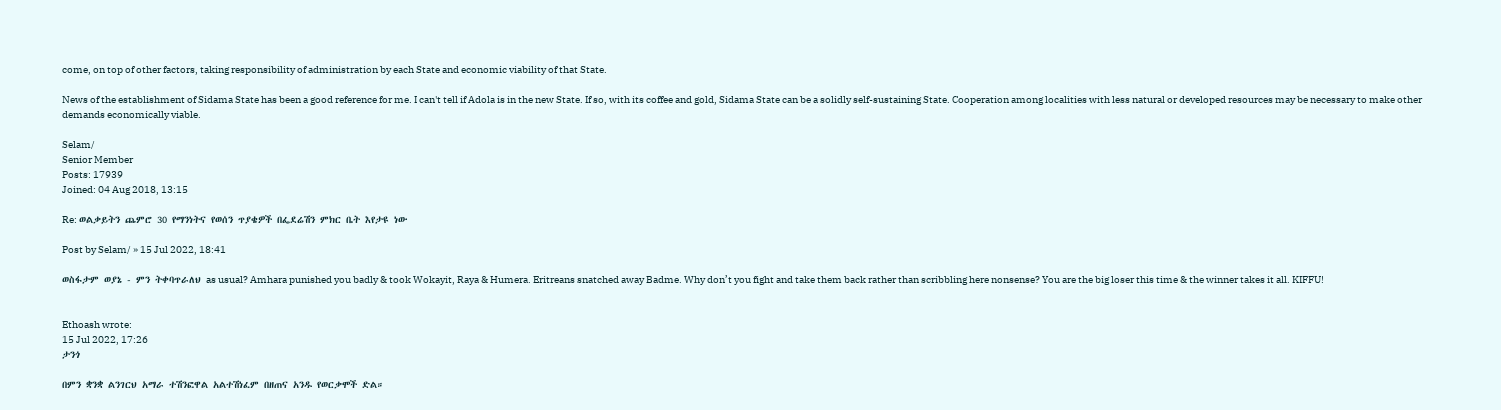come, on top of other factors, taking responsibility of administration by each State and economic viability of that State.

News of the establishment of Sidama State has been a good reference for me. I can't tell if Adola is in the new State. If so, with its coffee and gold, Sidama State can be a solidly self-sustaining State. Cooperation among localities with less natural or developed resources may be necessary to make other demands economically viable.

Selam/
Senior Member
Posts: 17939
Joined: 04 Aug 2018, 13:15

Re: ወልቃይትን ጨምሮ 30 የማንነትና የወሰን ጥያቄዎች በፌደሬሽን ምክር ቤት እየታዩ ነው

Post by Selam/ » 15 Jul 2022, 18:41

ወስፋታም ወያኔ - ምን ትቀባጥራለህ as usual? Amhara punished you badly & took Wokayit, Raya & Humera. Eritreans snatched away Badme. Why don’t you fight and take them back rather than scribbling here nonsense? You are the big loser this time & the winner takes it all. KIFFU!


Ethoash wrote:
15 Jul 2022, 17:26
ታንጎ

በምን ቋንቋ ልንገርህ አማራ ተሽንፎዋል አልተሽነፈም በዘጠና አንዱ የወርቃሞች ድል።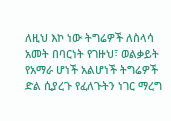ለዚህ እኮ ነው ትግሬዎች ለስላሳ አመት በባርነት የገዙህ፣ ወልቃይት የአማራ ሆነች አልሆነች ትግሬዎች ድል ሲያረጉ የፈለጉትን ነገር ማረግ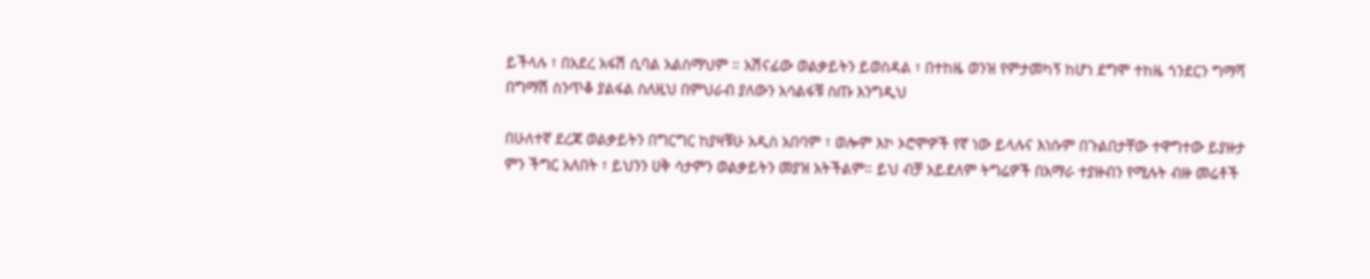ይችላሉ ፣ በአደረ አፋሽ ሲባል አልስማህም ። አሽናፊው ወልቃይትን ይወስዳል ፣ በተከዜ ወንዝ የምታመካኝ ከሆነ ደግሞ ተከዜ ጎንደርን ግማሻ በግማሽ ስንጥቆ ያልፋል ስለዚህ በምህራብ ያለውን አሳልፋቹ ስጡ እንግዲህ

በሁለተኛ ደረጃ ወልቃይትን በግርግር ከያዛቹሁ አዲስ አበባም ፣ ወሎም እኮ ኦሮሞዎች የኛ ነው ይላሉና እነሱም በጉልበታቸው ተዋግተው ይያዙታ ምን ችግር አለበት ፣ ይህንን ሀቅ ሳታምን ወልቃይትን መያዝ አትችልም። ይህ ብቻ አይደለም ትግሬዎች በአማራ ተያዙብን የሚሉት ብዙ መሬቶች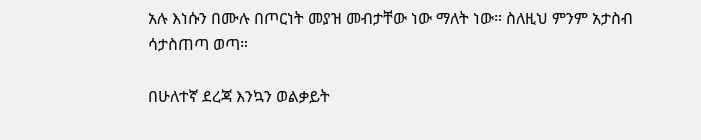አሉ እነሱን በሙሉ በጦርነት መያዝ መብታቸው ነው ማለት ነው። ስለዚህ ምንም አታስብ ሳታስጠጣ ወጣ።

በሁለተኛ ደረጃ እንኳን ወልቃይት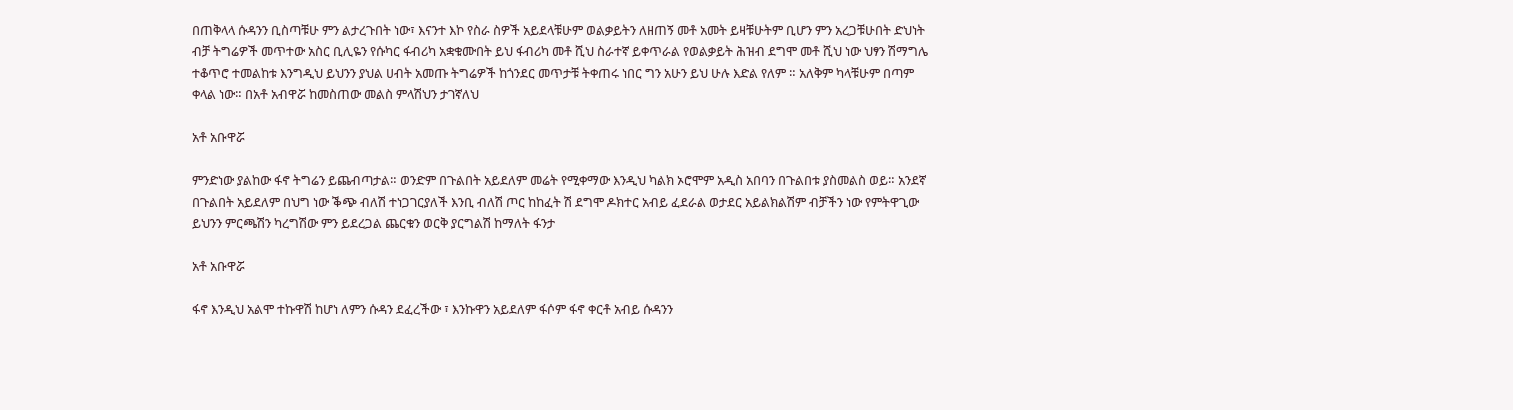በጠቅላላ ሱዳንን ቢስጣቹሁ ምን ልታረጉበት ነው፣ እናንተ እኮ የስራ ስዎች አይደላቹሁም ወልቃይትን ለዘጠኝ መቶ አመት ይዛቹሁትም ቢሆን ምን አረጋቹሁበት ድህነት ብቻ ትግሬዎች መጥተው አስር ቢሊዬን የሱካር ፋብሪካ አቋቁሙበት ይህ ፋብሪካ መቶ ሺህ ስራተኛ ይቀጥራል የወልቃይት ሕዝብ ደግሞ መቶ ሺህ ነው ህፃን ሽማግሌ ተቆጥሮ ተመልከቱ እንግዲህ ይህንን ያህል ሀብት አመጡ ትግሬዎች ከጎንደር መጥታቹ ትቀጠሩ ነበር ግን አሁን ይህ ሁሉ እድል የለም ። አለቅም ካላቹሁም በጣም ቀላል ነው። በአቶ አብዋሯ ከመስጠው መልስ ምላሽህን ታገኛለህ

አቶ አቡዋሯ

ምንድነው ያልከው ፋኖ ትግሬን ይጨብጣታል። ወንድም በጉልበት አይደለም መሬት የሚቀማው እንዲህ ካልክ ኦሮሞም አዲስ አበባን በጉልበቱ ያስመልስ ወይ። አንደኛ በጉልበት አይደለም በህግ ነው ቕጭ ብለሽ ተነጋገርያለች እንቢ ብለሽ ጦር ከከፈት ሽ ደግሞ ዶክተር አብይ ፈደራል ወታደር አይልክልሽም ብቻችን ነው የምትዋጊው ይህንን ምርጫሽን ካረግሽው ምን ይደረጋል ጨርቁን ወርቅ ያርግልሽ ከማለት ፋንታ

አቶ አቡዋሯ

ፋኖ እንዲህ አልሞ ተኩዋሽ ከሆነ ለምን ሱዳን ደፈረችው ፣ እንኩዋን አይደለም ፋሶም ፋኖ ቀርቶ አብይ ሱዳንን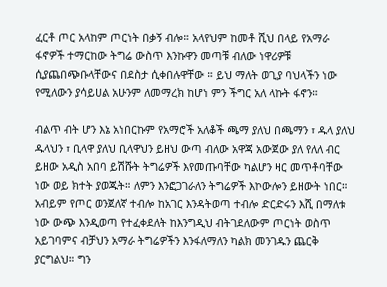ፈርቶ ጦር አላከም ጦርነት በቃኝ ብሎ። አላየህም ከመቶ ሺህ በላይ የአማራ ፋኖዎች ተማርከው ትግሬ ውስጥ እንኩዋን መጣቹ ብለው ነዋሪዎቹ ሲያጨበጭቡላቸውና በደስታ ሲቀበሉዋቸው ። ይህ ማለት ወጊያ ባህላችን ነው የሚለውን ያሳይሀል አሁንም ለመማረክ ከሆነ ምን ችግር አለ ላኩት ፋኖን።

ብልጥ ብት ሆን እኔ አነበርኩም የአማሮች አለቆች ጫማ ያለህ በጫማን ፣ ዱላ ያለህ ዱላህን ፣ ቢላዋ ያለህ ቢላዋህን ይዘህ ውጣ ብለው አዋጃ አውጀው ያለ የለለ ብር ይዘው አዲስ አበባ ይሽሹት ትግሬዎች እየመጡባቸው ካልሆን ዛር መጥቶባቸው ነው ወይ ክተት ያወጁት። ለምን እንፎጋገራለን ትግሬዎች እኮውሎን ይዘውት ነበር። አብይም የጦር ወንጀለኛ ተብሎ ከአገር እንዳትወጣ ተብሎ ድርድሩን እሺ በማለቱ ነው ውጭ እንዲወጣ የተፈቀደለት ከእንግዲህ ብትገደለውም ጦርነት ወስጥ አይገባምና ብቻህን አማራ ትግሬዎችን እንፋለማለን ካልክ መንገዱን ጨርቅ ያርግልህ። ግን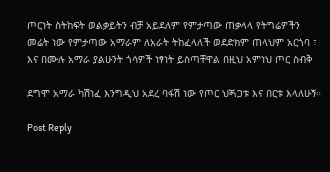ጦርነት ስትከፍት ወልቃይትን ብቻ አይደለም የምታጣው ጠቃላላ የትግሬዎችን መሬት ነው የምታጣው አማራም ለአራት ትከፈላለች ወደድክም ጠላህም አርጎባ ፣ እና በሙሉ አማራ ያልሁንት ጎሳዎች ነፃነት ይስጣቸዋል በዚህ አምነህ ጦር ስብቅ

ደግሞ አማራ ካሽነፈ እንግዲህ አደረ ባፋሽ ነው የጦር ህጝጋቱ እና በርቱ እላለሁኝ።

Post Reply